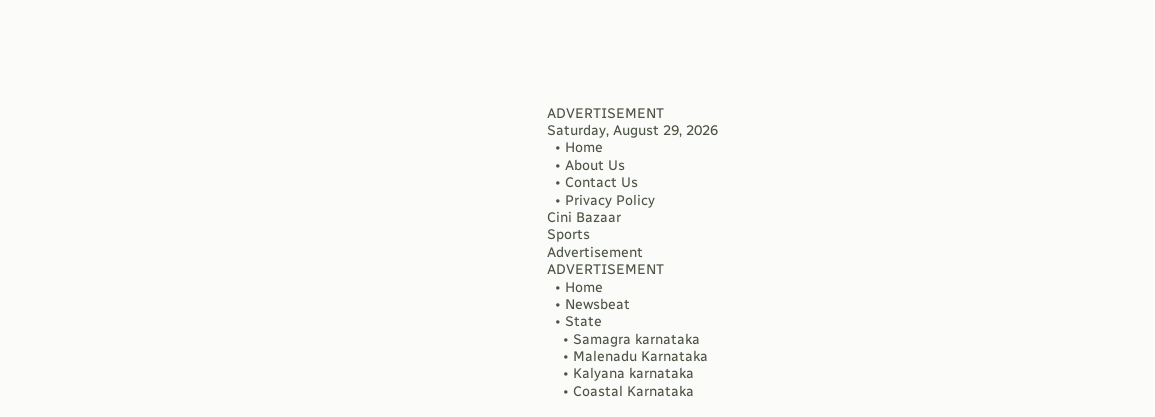ADVERTISEMENT
Saturday, August 29, 2026
  • Home
  • About Us
  • Contact Us
  • Privacy Policy
Cini Bazaar
Sports
Advertisement
ADVERTISEMENT
  • Home
  • Newsbeat
  • State
    • Samagra karnataka
    • Malenadu Karnataka
    • Kalyana karnataka
    • Coastal Karnataka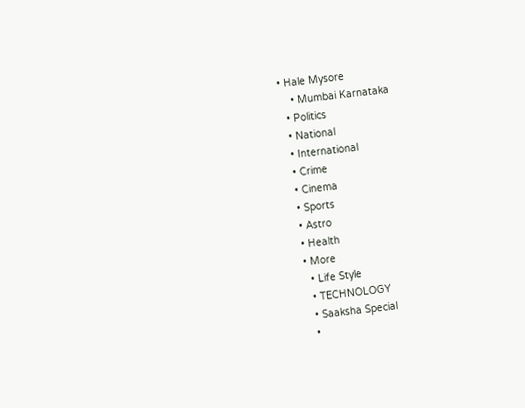• Hale Mysore
    • Mumbai Karnataka
  • Politics
  • National
  • International
  • Crime
  • Cinema
  • Sports
  • Astro
  • Health
  • More
    • Life Style
    • TECHNOLOGY
    • Saaksha Special
    •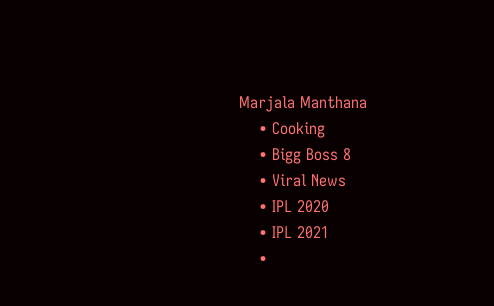Marjala Manthana
    • Cooking
    • Bigg Boss 8
    • Viral News
    • IPL 2020
    • IPL 2021
    •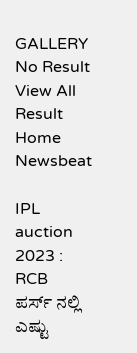GALLERY
No Result
View All Result
Home Newsbeat

IPL auction 2023 : RCB  ಪರ್ಸ್ ನಲ್ಲಿ ಎಷ್ಟು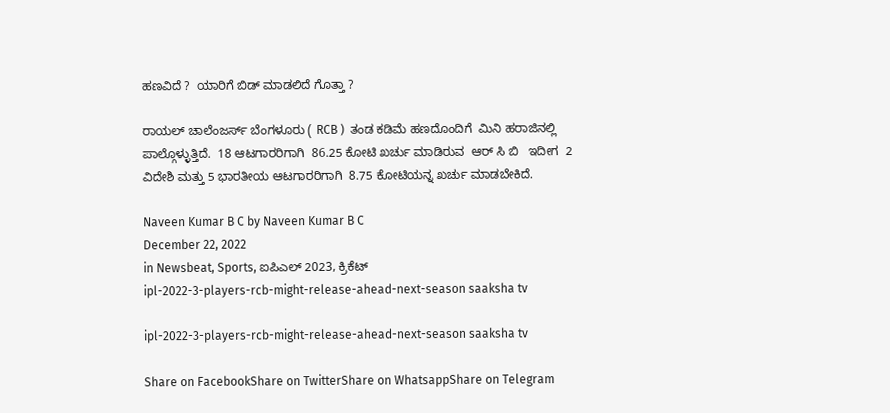ಹಣವಿದೆ ?  ಯಾರಿಗೆ ಬಿಡ್ ಮಾಡಲಿದೆ ಗೊತ್ತಾ ?

ರಾಯಲ್ ಚಾಲೆಂಜರ್ಸ್ ಬೆಂಗಳೂರು ( RCB )  ತಂಡ ಕಡಿಮೆ ಹಣದೊಂದಿಗೆ  ಮಿನಿ ಹರಾಜಿನಲ್ಲಿ ಪಾಲ್ಗೊಳ್ಳುತ್ತಿದೆ.  18 ಆಟಗಾರರಿಗಾಗಿ  86.25 ಕೋಟಿ ಖರ್ಚು ಮಾಡಿರುವ  ಆರ್ ಸಿ ಬಿ   ಇದೀಗ  2 ವಿದೇಶಿ ಮತ್ತು 5 ಭಾರತೀಯ ಆಟಗಾರರಿಗಾಗಿ  8.75 ಕೋಟಿಯನ್ನ ಖರ್ಚು ಮಾಡಬೇಕಿದೆ.

Naveen Kumar B C by Naveen Kumar B C
December 22, 2022
in Newsbeat, Sports, ಐಪಿಎಲ್ 2023, ಕ್ರಿಕೆಟ್
ipl-2022-3-players-rcb-might-release-ahead-next-season saaksha tv

ipl-2022-3-players-rcb-might-release-ahead-next-season saaksha tv

Share on FacebookShare on TwitterShare on WhatsappShare on Telegram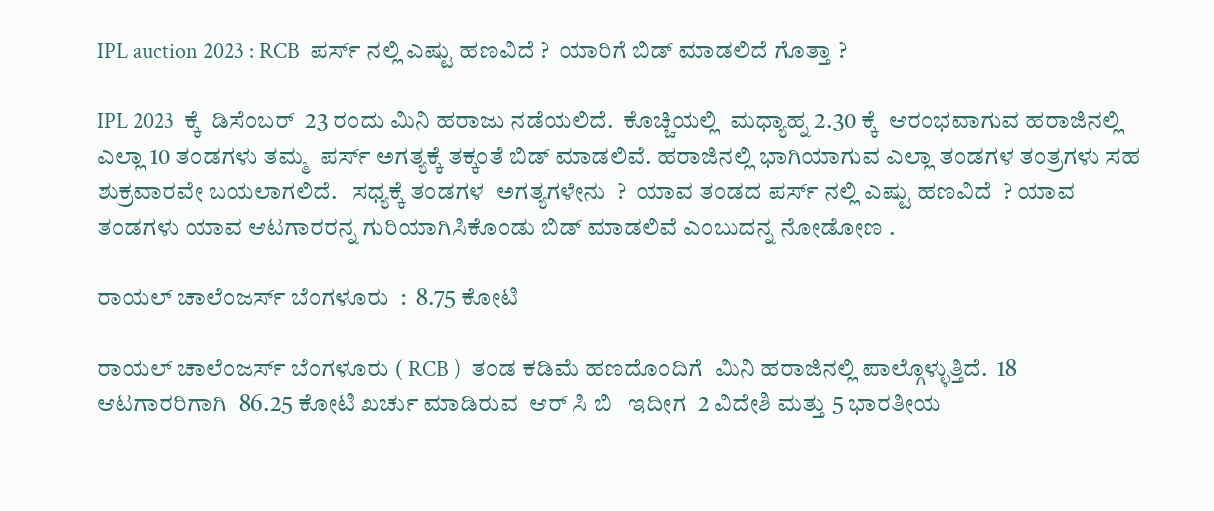IPL auction 2023 : RCB  ಪರ್ಸ್ ನಲ್ಲಿ ಎಷ್ಟು ಹಣವಿದೆ ?  ಯಾರಿಗೆ ಬಿಡ್ ಮಾಡಲಿದೆ ಗೊತ್ತಾ ?

IPL 2023  ಕ್ಕೆ  ಡಿಸೆಂಬರ್  23 ರಂದು ಮಿನಿ ಹರಾಜು ನಡೆಯಲಿದೆ.  ಕೊಚ್ಚಿಯಲ್ಲಿ  ಮಧ್ಯಾಹ್ನ 2.30 ಕ್ಕೆ  ಆರಂಭವಾಗುವ ಹರಾಜಿನಲ್ಲಿ  ಎಲ್ಲಾ 10 ತಂಡಗಳು ತಮ್ಮ  ಪರ್ಸ್ ಅಗತ್ಯಕ್ಕೆ ತಕ್ಕಂತೆ ಬಿಡ್ ಮಾಡಲಿವೆ. ಹರಾಜಿನಲ್ಲಿ ಭಾಗಿಯಾಗುವ ಎಲ್ಲಾ ತಂಡಗಳ ತಂತ್ರಗಳು ಸಹ ಶುಕ್ರವಾರವೇ ಬಯಲಾಗಲಿದೆ.   ಸಧ್ಯಕ್ಕೆ ತಂಡಗಳ  ಅಗತ್ಯಗಳೇನು  ?  ಯಾವ ತಂಡದ ಪರ್ಸ್ ನಲ್ಲಿ ಎಷ್ಟು ಹಣವಿದೆ  ? ಯಾವ ತಂಡಗಳು ಯಾವ ಆಟಗಾರರನ್ನ ಗುರಿಯಾಗಿಸಿಕೊಂಡು ಬಿಡ್ ಮಾಡಲಿವೆ ಎಂಬುದನ್ನ ನೋಡೋಣ .

ರಾಯಲ್ ಚಾಲೆಂಜರ್ಸ್ ಬೆಂಗಳೂರು  :  8.75 ಕೋಟಿ

ರಾಯಲ್ ಚಾಲೆಂಜರ್ಸ್ ಬೆಂಗಳೂರು ( RCB )  ತಂಡ ಕಡಿಮೆ ಹಣದೊಂದಿಗೆ  ಮಿನಿ ಹರಾಜಿನಲ್ಲಿ ಪಾಲ್ಗೊಳ್ಳುತ್ತಿದೆ.  18 ಆಟಗಾರರಿಗಾಗಿ  86.25 ಕೋಟಿ ಖರ್ಚು ಮಾಡಿರುವ  ಆರ್ ಸಿ ಬಿ   ಇದೀಗ  2 ವಿದೇಶಿ ಮತ್ತು 5 ಭಾರತೀಯ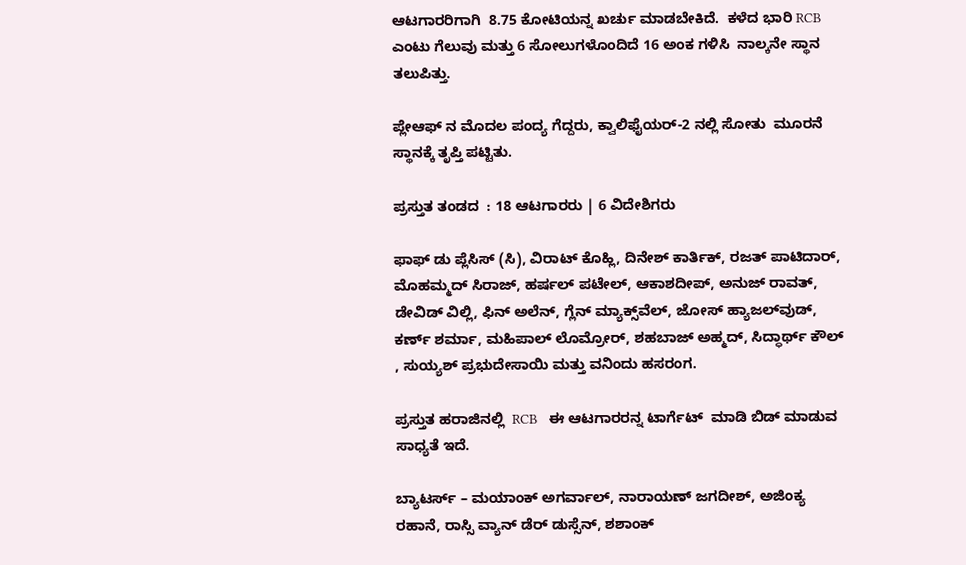ಆಟಗಾರರಿಗಾಗಿ  8.75 ಕೋಟಿಯನ್ನ ಖರ್ಚು ಮಾಡಬೇಕಿದೆ.  ಕಳೆದ ಭಾರಿ RCB   ಎಂಟು ಗೆಲುವು ಮತ್ತು 6 ಸೋಲುಗಳೊಂದಿದೆ 16 ಅಂಕ ಗಳಿಸಿ  ನಾಲ್ಕನೇ ಸ್ಥಾನ ತಲುಪಿತ್ತು.

ಪ್ಲೇಆಫ್‌ ನ ಮೊದಲ ಪಂದ್ಯ ಗೆದ್ದರು, ಕ್ವಾಲಿಫೈಯರ್-2 ನಲ್ಲಿ ಸೋತು  ಮೂರನೆ ಸ್ಥಾನಕ್ಕೆ ತೃಪ್ತಿ ಪಟ್ಟಿತು.

ಪ್ರಸ್ತುತ ತಂಡದ  : 18 ಆಟಗಾರರು | 6 ವಿದೇಶಿಗರು

ಫಾಫ್ ಡು ಪ್ಲೆಸಿಸ್ (ಸಿ), ವಿರಾಟ್ ಕೊಹ್ಲಿ, ದಿನೇಶ್ ಕಾರ್ತಿಕ್, ರಜತ್ ಪಾಟಿದಾರ್, ಮೊಹಮ್ಮದ್ ಸಿರಾಜ್, ಹರ್ಷಲ್ ಪಟೇಲ್, ಆಕಾಶದೀಪ್, ಅನುಜ್ ರಾವತ್, ಡೇವಿಡ್ ವಿಲ್ಲಿ, ಫಿನ್ ಅಲೆನ್, ಗ್ಲೆನ್ ಮ್ಯಾಕ್ಸ್‌ವೆಲ್, ಜೋಸ್ ಹ್ಯಾಜಲ್‌ವುಡ್, ಕರ್ಣ್ ಶರ್ಮಾ, ಮಹಿಪಾಲ್ ಲೊಮ್ರೋರ್, ಶಹಬಾಜ್ ಅಹ್ಮದ್, ಸಿದ್ಧಾರ್ಥ್ ಕೌಲ್ , ಸುಯ್ಯಶ್ ಪ್ರಭುದೇಸಾಯಿ ಮತ್ತು ವನಿಂದು ಹಸರಂಗ.

ಪ್ರಸ್ತುತ ಹರಾಜಿನಲ್ಲಿ  RCB   ಈ ಆಟಗಾರರನ್ನ ಟಾರ್ಗೆಟ್  ಮಾಡಿ ಬಿಡ್ ಮಾಡುವ ಸಾಧ್ಯತೆ ಇದೆ.

ಬ್ಯಾಟರ್ಸ್ – ಮಯಾಂಕ್ ಅಗರ್ವಾಲ್, ನಾರಾಯಣ್ ಜಗದೀಶ್, ಅಜಿಂಕ್ಯ ರಹಾನೆ, ರಾಸ್ಸಿ ವ್ಯಾನ್ ಡೆರ್ ಡುಸ್ಸೆನ್, ಶಶಾಂಕ್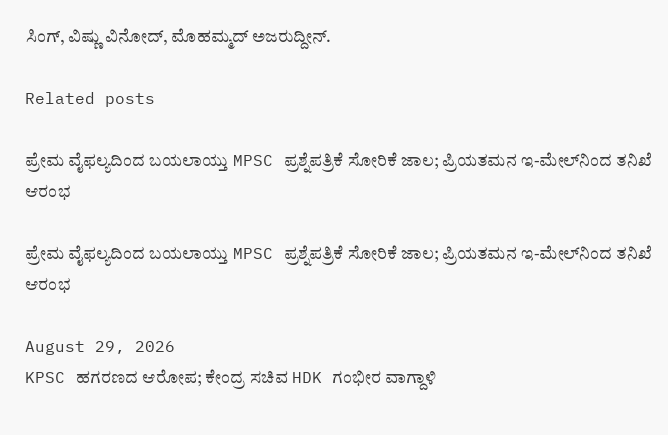ಸಿಂಗ್, ವಿಷ್ಣು ವಿನೋದ್, ಮೊಹಮ್ಮದ್ ಅಜರುದ್ದೀನ್.

Related posts

ಪ್ರೇಮ ವೈಫಲ್ಯದಿಂದ ಬಯಲಾಯ್ತು MPSC ಪ್ರಶ್ನೆಪತ್ರಿಕೆ ಸೋರಿಕೆ ಜಾಲ; ಪ್ರಿಯತಮನ ಇ-ಮೇಲ್‌ನಿಂದ ತನಿಖೆ ಆರಂಭ

ಪ್ರೇಮ ವೈಫಲ್ಯದಿಂದ ಬಯಲಾಯ್ತು MPSC ಪ್ರಶ್ನೆಪತ್ರಿಕೆ ಸೋರಿಕೆ ಜಾಲ; ಪ್ರಿಯತಮನ ಇ-ಮೇಲ್‌ನಿಂದ ತನಿಖೆ ಆರಂಭ

August 29, 2026
KPSC ಹಗರಣದ ಆರೋಪ; ಕೇಂದ್ರ ಸಚಿವ HDK ಗಂಭೀರ ವಾಗ್ದಾಳಿ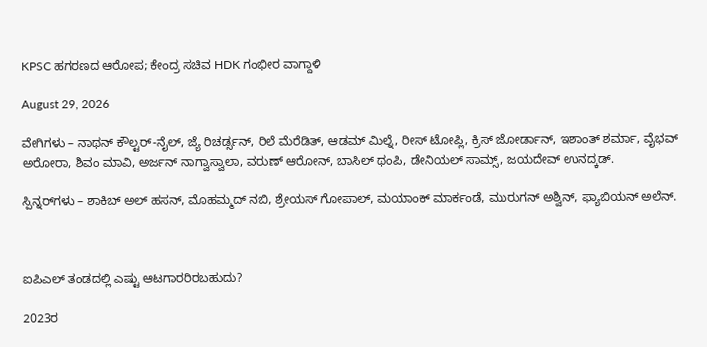KPSC ಹಗರಣದ ಆರೋಪ; ಕೇಂದ್ರ ಸಚಿವ HDK ಗಂಭೀರ ವಾಗ್ದಾಳಿ

August 29, 2026

ವೇಗಿಗಳು – ನಾಥನ್ ಕೌಲ್ಟರ್-ನೈಲ್, ಜ್ಯೆ ರಿಚರ್ಡ್ಸನ್, ರಿಲೆ ಮೆರೆಡಿತ್, ಆಡಮ್ ಮಿಲ್ನೆ, ರೀಸ್ ಟೋಪ್ಲಿ, ಕ್ರಿಸ್ ಜೋರ್ಡಾನ್, ಇಶಾಂತ್ ಶರ್ಮಾ, ವೈಭವ್ ಅರೋರಾ, ಶಿವಂ ಮಾವಿ, ಅರ್ಜನ್ ನಾಗ್ವಾಸ್ವಾಲಾ, ವರುಣ್ ಆರೋನ್, ಬಾಸಿಲ್ ಥಂಪಿ, ಡೇನಿಯಲ್ ಸಾಮ್ಸ್, ಜಯದೇವ್ ಉನದ್ಕಡ್.

ಸ್ಪಿನ್ನರ್‌ಗಳು – ಶಾಕಿಬ್ ಅಲ್ ಹಸನ್, ಮೊಹಮ್ಮದ್ ನಬಿ, ಶ್ರೇಯಸ್ ಗೋಪಾಲ್, ಮಯಾಂಕ್ ಮಾರ್ಕಂಡೆ, ಮುರುಗನ್ ಅಶ್ವಿನ್, ಫ್ಯಾಬಿಯನ್ ಅಲೆನ್.



ಐಪಿಎಲ್ ತಂಡದಲ್ಲಿ ಎಷ್ಟು ಆಟಗಾರರಿರಬಹುದು?

2023ರ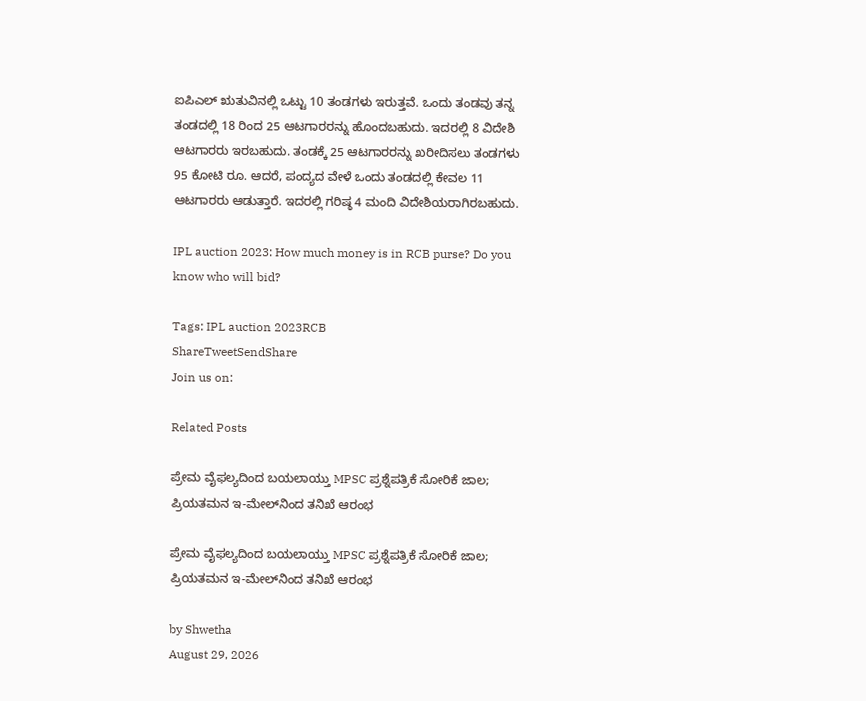ಐಪಿಎಲ್ ಋತುವಿನಲ್ಲಿ ಒಟ್ಟು 10 ತಂಡಗಳು ಇರುತ್ತವೆ. ಒಂದು ತಂಡವು ತನ್ನ ತಂಡದಲ್ಲಿ 18 ರಿಂದ 25 ಆಟಗಾರರನ್ನು ಹೊಂದಬಹುದು. ಇದರಲ್ಲಿ 8 ವಿದೇಶಿ ಆಟಗಾರರು ಇರಬಹುದು. ತಂಡಕ್ಕೆ 25 ಆಟಗಾರರನ್ನು ಖರೀದಿಸಲು ತಂಡಗಳು 95 ಕೋಟಿ ರೂ. ಆದರೆ, ಪಂದ್ಯದ ವೇಳೆ ಒಂದು ತಂಡದಲ್ಲಿ ಕೇವಲ 11 ಆಟಗಾರರು ಆಡುತ್ತಾರೆ. ಇದರಲ್ಲಿ ಗರಿಷ್ಠ 4 ಮಂದಿ ವಿದೇಶಿಯರಾಗಿರಬಹುದು.

IPL auction 2023: How much money is in RCB purse? Do you know who will bid?

Tags: IPL auction 2023RCB
ShareTweetSendShare
Join us on:

Related Posts

ಪ್ರೇಮ ವೈಫಲ್ಯದಿಂದ ಬಯಲಾಯ್ತು MPSC ಪ್ರಶ್ನೆಪತ್ರಿಕೆ ಸೋರಿಕೆ ಜಾಲ; ಪ್ರಿಯತಮನ ಇ-ಮೇಲ್‌ನಿಂದ ತನಿಖೆ ಆರಂಭ

ಪ್ರೇಮ ವೈಫಲ್ಯದಿಂದ ಬಯಲಾಯ್ತು MPSC ಪ್ರಶ್ನೆಪತ್ರಿಕೆ ಸೋರಿಕೆ ಜಾಲ; ಪ್ರಿಯತಮನ ಇ-ಮೇಲ್‌ನಿಂದ ತನಿಖೆ ಆರಂಭ

by Shwetha
August 29, 2026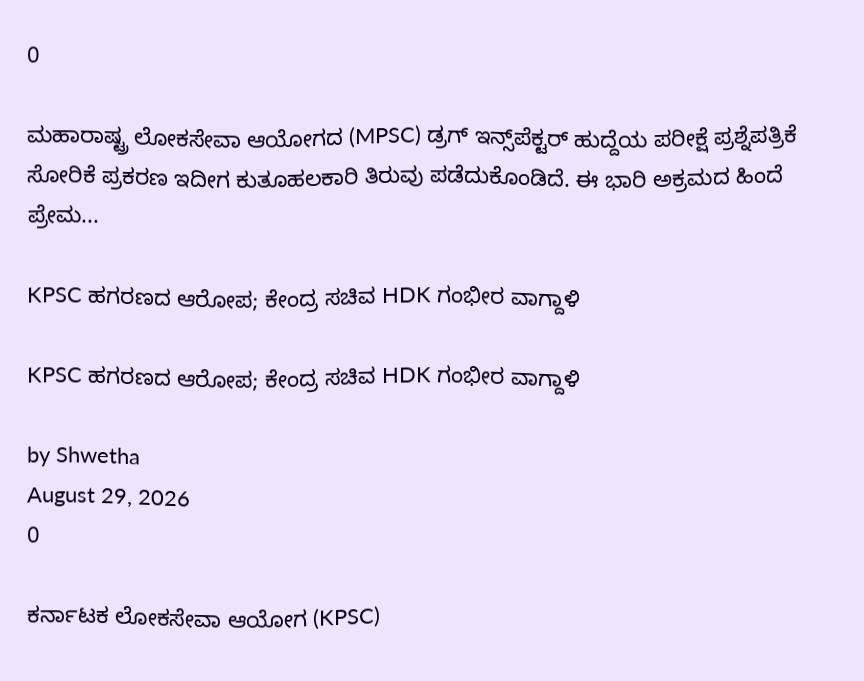0

ಮಹಾರಾಷ್ಟ್ರ ಲೋಕಸೇವಾ ಆಯೋಗದ (MPSC) ಡ್ರಗ್ ಇನ್ಸ್‌ಪೆಕ್ಟರ್ ಹುದ್ದೆಯ ಪರೀಕ್ಷೆ ಪ್ರಶ್ನೆಪತ್ರಿಕೆ ಸೋರಿಕೆ ಪ್ರಕರಣ ಇದೀಗ ಕುತೂಹಲಕಾರಿ ತಿರುವು ಪಡೆದುಕೊಂಡಿದೆ. ಈ ಭಾರಿ ಅಕ್ರಮದ ಹಿಂದೆ ಪ್ರೇಮ...

KPSC ಹಗರಣದ ಆರೋಪ; ಕೇಂದ್ರ ಸಚಿವ HDK ಗಂಭೀರ ವಾಗ್ದಾಳಿ

KPSC ಹಗರಣದ ಆರೋಪ; ಕೇಂದ್ರ ಸಚಿವ HDK ಗಂಭೀರ ವಾಗ್ದಾಳಿ

by Shwetha
August 29, 2026
0

ಕರ್ನಾಟಕ ಲೋಕಸೇವಾ ಆಯೋಗ (KPSC)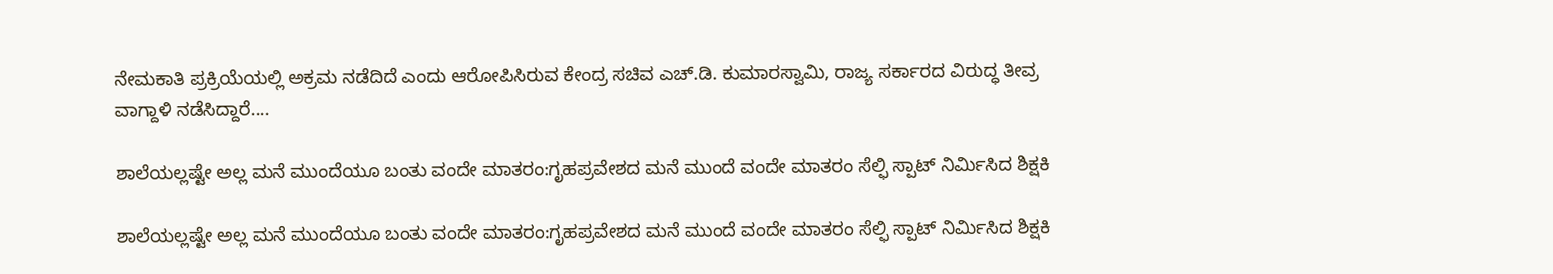ನೇಮಕಾತಿ ಪ್ರಕ್ರಿಯೆಯಲ್ಲಿ ಅಕ್ರಮ ನಡೆದಿದೆ ಎಂದು ಆರೋಪಿಸಿರುವ ಕೇಂದ್ರ ಸಚಿವ ಎಚ್.ಡಿ. ಕುಮಾರಸ್ವಾಮಿ, ರಾಜ್ಯ ಸರ್ಕಾರದ ವಿರುದ್ಧ ತೀವ್ರ ವಾಗ್ದಾಳಿ ನಡೆಸಿದ್ದಾರೆ....

ಶಾಲೆಯಲ್ಲಷ್ಟೇ ಅಲ್ಲ ಮನೆ ಮುಂದೆಯೂ ಬಂತು ವಂದೇ ಮಾತರಂ:ಗೃಹಪ್ರವೇಶದ ಮನೆ ಮುಂದೆ ವಂದೇ ಮಾತರಂ ಸೆಲ್ಫಿ ಸ್ಪಾಟ್ ನಿರ್ಮಿಸಿದ ಶಿಕ್ಷಕಿ

ಶಾಲೆಯಲ್ಲಷ್ಟೇ ಅಲ್ಲ ಮನೆ ಮುಂದೆಯೂ ಬಂತು ವಂದೇ ಮಾತರಂ:ಗೃಹಪ್ರವೇಶದ ಮನೆ ಮುಂದೆ ವಂದೇ ಮಾತರಂ ಸೆಲ್ಫಿ ಸ್ಪಾಟ್ ನಿರ್ಮಿಸಿದ ಶಿಕ್ಷಕಿ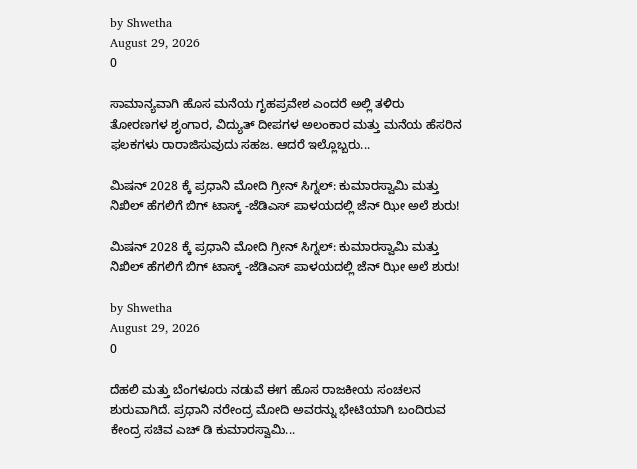by Shwetha
August 29, 2026
0

ಸಾಮಾನ್ಯವಾಗಿ ಹೊಸ ಮನೆಯ ಗೃಹಪ್ರವೇಶ ಎಂದರೆ ಅಲ್ಲಿ ತಳಿರು ತೋರಣಗಳ ಶೃಂಗಾರ, ವಿದ್ಯುತ್ ದೀಪಗಳ ಅಲಂಕಾರ ಮತ್ತು ಮನೆಯ ಹೆಸರಿನ ಫಲಕಗಳು ರಾರಾಜಿಸುವುದು ಸಹಜ. ಆದರೆ ಇಲ್ಲೊಬ್ಬರು...

ಮಿಷನ್ 2028 ಕ್ಕೆ ಪ್ರಧಾನಿ ಮೋದಿ ಗ್ರೀನ್ ಸಿಗ್ನಲ್: ಕುಮಾರಸ್ವಾಮಿ ಮತ್ತು ನಿಖಿಲ್ ಹೆಗಲಿಗೆ ಬಿಗ್ ಟಾಸ್ಕ್ -ಜೆಡಿಎಸ್ ಪಾಳಯದಲ್ಲಿ ಜೆನ್ ಝೀ ಅಲೆ ಶುರು!

ಮಿಷನ್ 2028 ಕ್ಕೆ ಪ್ರಧಾನಿ ಮೋದಿ ಗ್ರೀನ್ ಸಿಗ್ನಲ್: ಕುಮಾರಸ್ವಾಮಿ ಮತ್ತು ನಿಖಿಲ್ ಹೆಗಲಿಗೆ ಬಿಗ್ ಟಾಸ್ಕ್ -ಜೆಡಿಎಸ್ ಪಾಳಯದಲ್ಲಿ ಜೆನ್ ಝೀ ಅಲೆ ಶುರು!

by Shwetha
August 29, 2026
0

ದೆಹಲಿ ಮತ್ತು ಬೆಂಗಳೂರು ನಡುವೆ ಈಗ ಹೊಸ ರಾಜಕೀಯ ಸಂಚಲನ ಶುರುವಾಗಿದೆ. ಪ್ರಧಾನಿ ನರೇಂದ್ರ ಮೋದಿ ಅವರನ್ನು ಭೇಟಿಯಾಗಿ ಬಂದಿರುವ ಕೇಂದ್ರ ಸಚಿವ ಎಚ್ ಡಿ ಕುಮಾರಸ್ವಾಮಿ...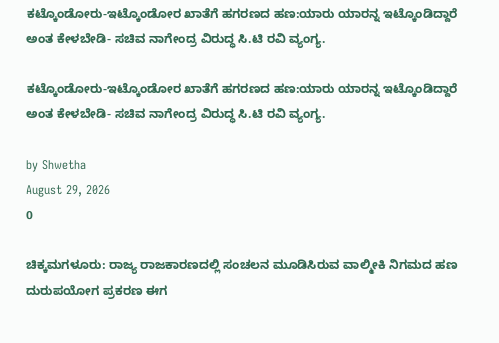ಕಟ್ಕೊಂಡೋರು-ಇಟ್ಕೊಂಡೋರ ಖಾತೆಗೆ ಹಗರಣದ ಹಣ:ಯಾರು ಯಾರನ್ನ ಇಟ್ಕೊಂಡಿದ್ದಾರೆ ಅಂತ ಕೇಳಬೇಡಿ- ಸಚಿವ ನಾಗೇಂದ್ರ ವಿರುದ್ಧ ಸಿ.ಟಿ ರವಿ ವ್ಯಂಗ್ಯ.

ಕಟ್ಕೊಂಡೋರು-ಇಟ್ಕೊಂಡೋರ ಖಾತೆಗೆ ಹಗರಣದ ಹಣ:ಯಾರು ಯಾರನ್ನ ಇಟ್ಕೊಂಡಿದ್ದಾರೆ ಅಂತ ಕೇಳಬೇಡಿ- ಸಚಿವ ನಾಗೇಂದ್ರ ವಿರುದ್ಧ ಸಿ.ಟಿ ರವಿ ವ್ಯಂಗ್ಯ.

by Shwetha
August 29, 2026
0

ಚಿಕ್ಕಮಗಳೂರು: ರಾಜ್ಯ ರಾಜಕಾರಣದಲ್ಲಿ ಸಂಚಲನ ಮೂಡಿಸಿರುವ ವಾಲ್ಮೀಕಿ ನಿಗಮದ ಹಣ ದುರುಪಯೋಗ ಪ್ರಕರಣ ಈಗ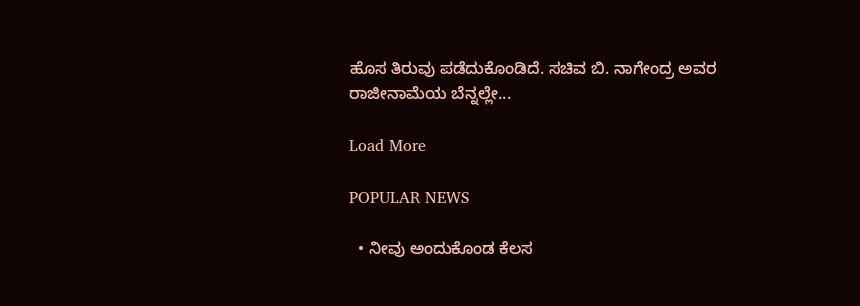ಹೊಸ ತಿರುವು ಪಡೆದುಕೊಂಡಿದೆ. ಸಚಿವ ಬಿ. ನಾಗೇಂದ್ರ ಅವರ ರಾಜೀನಾಮೆಯ ಬೆನ್ನಲ್ಲೇ...

Load More

POPULAR NEWS

  • ನೀವು ಅಂದುಕೊಂಡ ಕೆಲಸ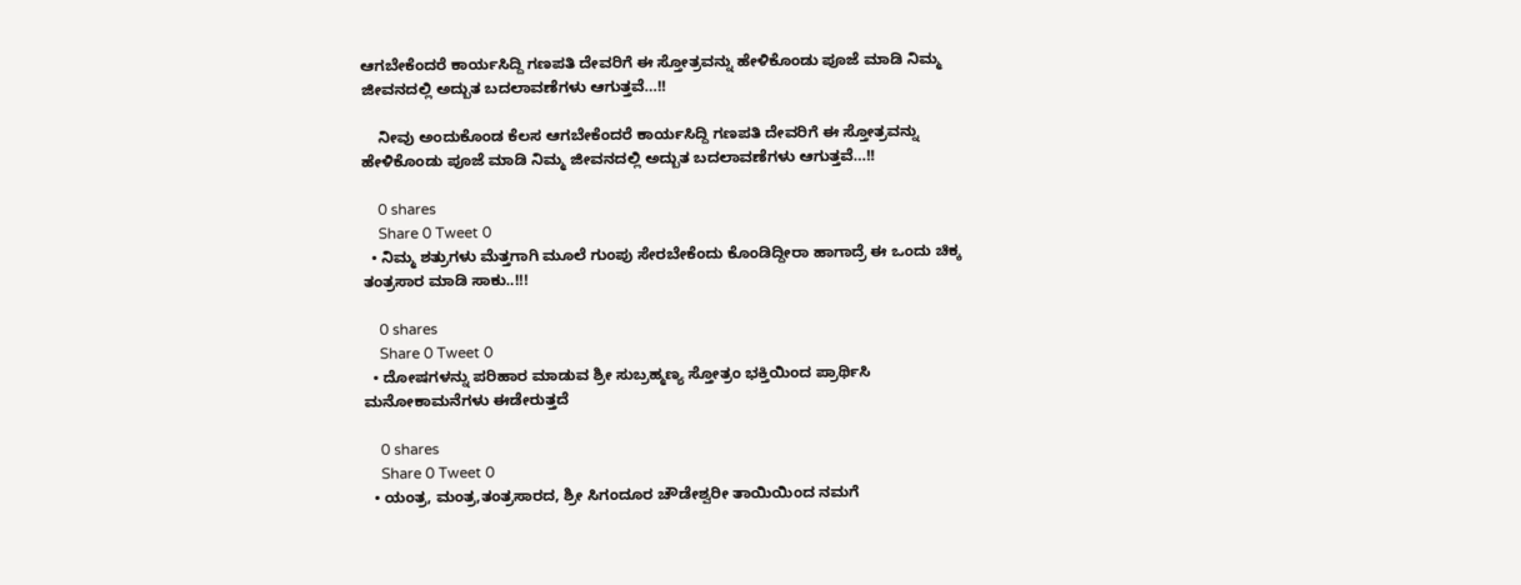ಆಗಬೇಕೆಂದರೆ ಕಾರ್ಯಸಿದ್ದಿ ಗಣಪತಿ ದೇವರಿಗೆ ಈ ಸ್ತೋತ್ರವನ್ನು ಹೇಳಿಕೊಂಡು ಪೂಜೆ ಮಾಡಿ ನಿಮ್ಮ ಜೀವನದಲ್ಲಿ ಅದ್ಬುತ ಬದಲಾವಣೆಗಳು ಆಗುತ್ತವೆ…!!

    ನೀವು ಅಂದುಕೊಂಡ ಕೆಲಸ ಆಗಬೇಕೆಂದರೆ ಕಾರ್ಯಸಿದ್ದಿ ಗಣಪತಿ ದೇವರಿಗೆ ಈ ಸ್ತೋತ್ರವನ್ನು ಹೇಳಿಕೊಂಡು ಪೂಜೆ ಮಾಡಿ ನಿಮ್ಮ ಜೀವನದಲ್ಲಿ ಅದ್ಬುತ ಬದಲಾವಣೆಗಳು ಆಗುತ್ತವೆ…!!

    0 shares
    Share 0 Tweet 0
  • ನಿಮ್ಮ ಶತ್ರುಗಳು ಮೆತ್ತಗಾಗಿ ಮೂಲೆ ಗುಂಪು ಸೇರಬೇಕೆಂದು ಕೊಂಡಿದ್ದೀರಾ ಹಾಗಾದ್ರೆ ಈ ಒಂದು ಚಿಕ್ಕ ತಂತ್ರಸಾರ ಮಾಡಿ ಸಾಕು..!!!

    0 shares
    Share 0 Tweet 0
  • ದೋಷಗಳನ್ನು ಪರಿಹಾರ ಮಾಡುವ ಶ್ರೀ ಸುಬ್ರಹ್ಮಣ್ಯ ಸ್ತೋತ್ರಂ ಭಕ್ತಿಯಿಂದ ಪ್ರಾರ್ಥಿಸಿ ಮನೋಕಾಮನೆಗಳು ಈಡೇರುತ್ತದೆ

    0 shares
    Share 0 Tweet 0
  • ಯಂತ್ರ, ಮಂತ್ರ,ತಂತ್ರಸಾರದ, ಶ್ರೀ ಸಿಗಂದೂರ ಚೌಡೇಶ್ವರೀ ತಾಯಿಯಿಂದ ನಮಗೆ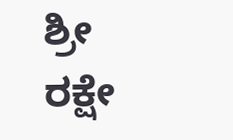ಶ್ರೀ ರಕ್ಷೇ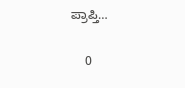ಪ್ರಾಪ್ತಿ…

    0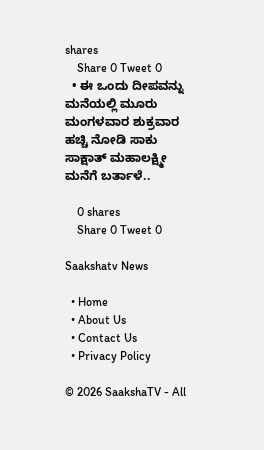shares
    Share 0 Tweet 0
  • ಈ ಒಂದು ದೀಪವನ್ನು ಮನೆಯಲ್ಲಿ ಮೂರು ಮಂಗಳವಾರ ಶುಕ್ರವಾರ ಹಚ್ಚಿ ನೋಡಿ ಸಾಕು ಸಾಕ್ಷಾತ್ ಮಹಾಲಕ್ಷ್ಮೀ ಮನೆಗೆ ಬರ್ತಾಳೆ..

    0 shares
    Share 0 Tweet 0

Saakshatv News

  • Home
  • About Us
  • Contact Us
  • Privacy Policy

© 2026 SaakshaTV - All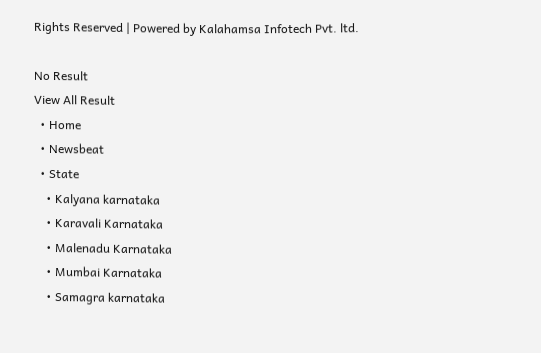Rights Reserved | Powered by Kalahamsa Infotech Pvt. ltd.

No Result
View All Result
  • Home
  • Newsbeat
  • State
    • Kalyana karnataka
    • Karavali Karnataka
    • Malenadu Karnataka
    • Mumbai Karnataka
    • Samagra karnataka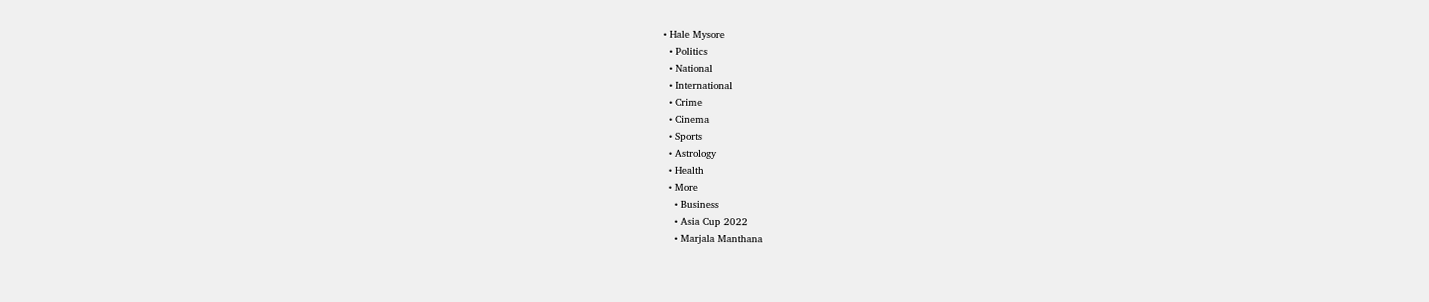• Hale Mysore
  • Politics
  • National
  • International
  • Crime
  • Cinema
  • Sports
  • Astrology
  • Health
  • More
    • Business
    • Asia Cup 2022
    • Marjala Manthana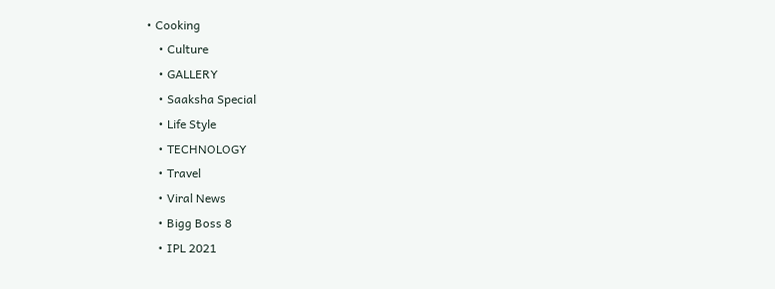• Cooking
    • Culture
    • GALLERY
    • Saaksha Special
    • Life Style
    • TECHNOLOGY
    • Travel
    • Viral News
    • Bigg Boss 8
    • IPL 2021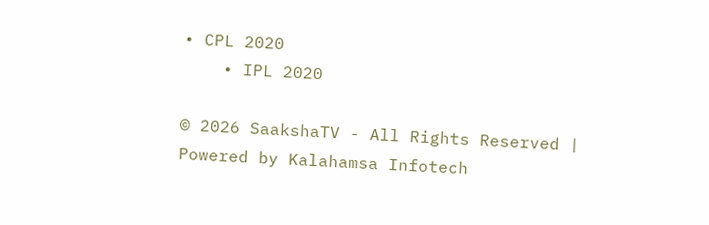• CPL 2020
    • IPL 2020

© 2026 SaakshaTV - All Rights Reserved | Powered by Kalahamsa Infotech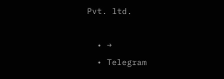Pvt. ltd.

  • →
  • Telegram